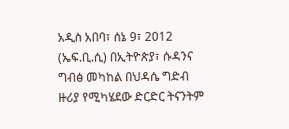አዲስ አበባ፣ ሰኔ 9፣ 2012 (ኤፍ.ቢ.ሲ) በኢትዮጵያ፣ ሱዳንና ግብፅ መካከል በህዳሴ ግድብ ዙሪያ የሚካሄደው ድርድር ትናንትም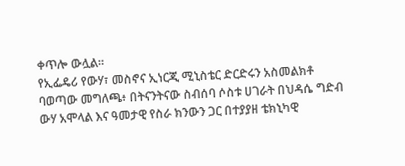ቀጥሎ ውሏል።
የኢፌዴሪ የውሃ፣ መስኖና ኢነርጂ ሚኒስቴር ድርድሩን አስመልክቶ ባወጣው መግለጫ፥ በትናንትናው ስብሰባ ሶስቱ ሀገራት በህዳሴ ግድብ ውሃ አሞላል እና ዓመታዊ የስራ ክንውን ጋር በተያያዘ ቴክኒካዊ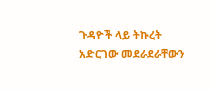ጉዳዮች ላይ ትኩረት አድርገው መደራደራቸውን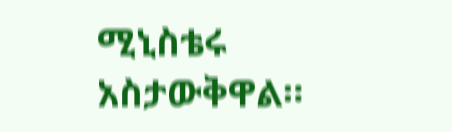ሚኒስቴሩ አስታውቅዋል።